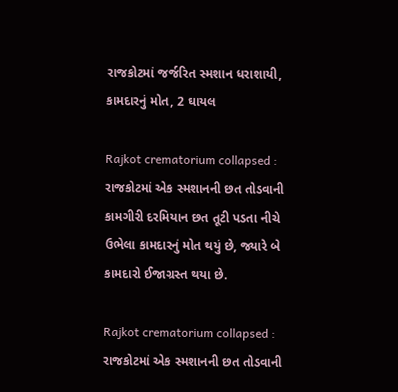રાજકોટમાં જર્જરિત સ્મશાન ધરાશાયી, કામદારનું મોત, 2 ઘાયલ

Rajkot crematorium collapsed : રાજકોટમાં એક સ્મશાનની છત તોડવાની કામગીરી દરમિયાન છત તૂટી પડતા નીચે ઉભેલા કામદારનું મોત થયું છે, જ્યારે બે કામદારો ઈજાગ્રસ્ત થયા છે.

Rajkot crematorium collapsed : રાજકોટમાં એક સ્મશાનની છત તોડવાની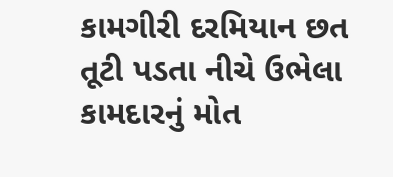કામગીરી દરમિયાન છત તૂટી પડતા નીચે ઉભેલા કામદારનું મોત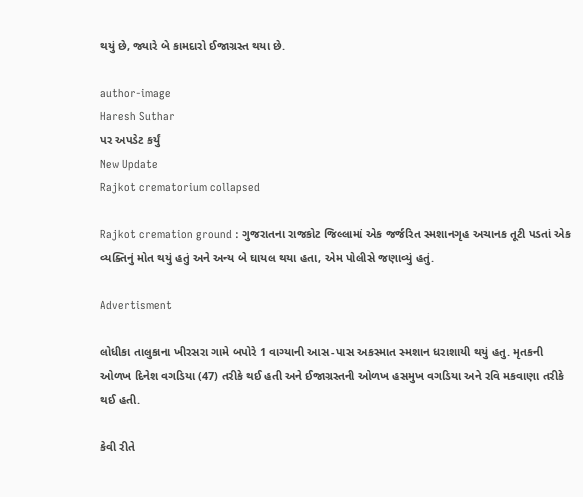થયું છે, જ્યારે બે કામદારો ઈજાગ્રસ્ત થયા છે.

author-image
Haresh Suthar
પર અપડેટ કર્યું
New Update
Rajkot crematorium collapsed

Rajkot cremation ground : ગુજરાતના રાજકોટ જિલ્લામાં એક જર્જરિત સ્મશાનગૃહ અચાનક તૂટી પડતાં એક વ્યક્તિનું મોત થયું હતું અને અન્ય બે ઘાયલ થયા હતા, એમ પોલીસે જણાવ્યું હતું.

Advertisment

લોધીકા તાલુકાના ખીરસરા ગામે બપોરે 1 વાગ્યાની આસ-પાસ અકસ્માત સ્મશાન ધરાશાયી થયું હતુ. મૃતકની ઓળખ દિનેશ વગડિયા (47) તરીકે થઈ હતી અને ઈજાગ્રસ્તની ઓળખ હસમુખ વગડિયા અને રવિ મકવાણા તરીકે થઈ હતી.

કેવી રીતે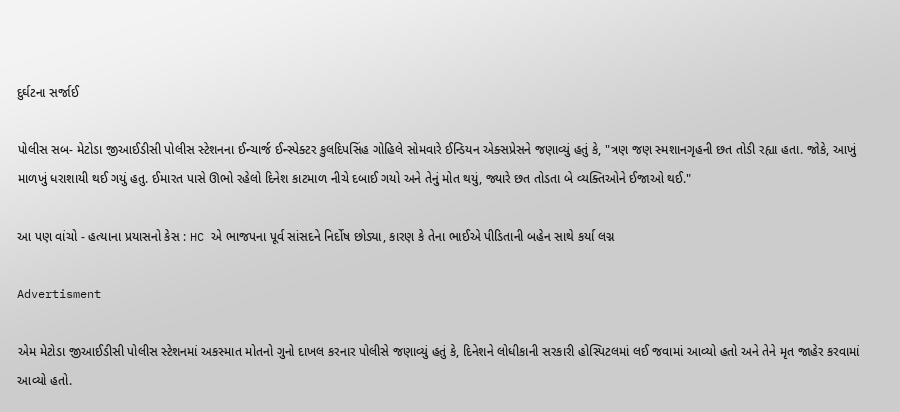દુર્ઘટના સર્જાઈ

પોલીસ સબ- મેટોડા જીઆઈડીસી પોલીસ સ્ટેશનના ઈન્ચાર્જ ઈન્સ્પેક્ટર કુલદિપસિંહ ગોહિલે સોમવારે ઈન્ડિયન એક્સપ્રેસને જણાવ્યું હતું કે, "ત્રણ જણ સ્મશાનગૃહની છત તોડી રહ્યા હતા. જોકે, આખું માળખું ધરાશાયી થઈ ગયું હતુ. ઈમારત પાસે ઊભો રહેલો દિનેશ કાટમાળ નીચે દબાઈ ગયો અને તેનું મોત થયું, જ્યારે છત તોડતા બે વ્યક્તિઓને ઈજાઓ થઈ."

આ પણ વાંચો - હત્યાના પ્રયાસનો કેસ : HC એ ભાજપના પૂર્વ સાંસદને નિર્દોષ છોડ્યા, કારણ કે તેના ભાઈએ પીડિતાની બહેન સાથે કર્યા લગ્ન

Advertisment

એમ મેટોડા જીઆઈડીસી પોલીસ સ્ટેશનમાં અકસ્માત મોતનો ગુનો દાખલ કરનાર પોલીસે જણાવ્યું હતું કે, દિનેશને લોધીકાની સરકારી હોસ્પિટલમાં લઈ જવામાં આવ્યો હતો અને તેને મૃત જાહેર કરવામાં આવ્યો હતો.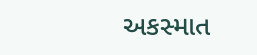અકસ્માત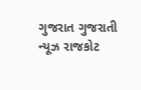ગુજરાત ગુજરાતી ન્યૂઝ રાજકોટ